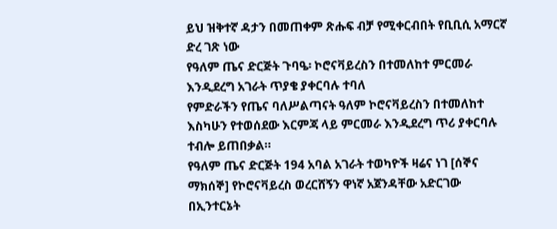ይህ ዝቅተኛ ዳታን በመጠቀም ጽሑፍ ብቻ የሚቀርብበት የቢቢሲ አማርኛ ድረ ገጽ ነው
የዓለም ጤና ድርጅት ጉባዔ፡ ኮሮናቫይረስን በተመለከተ ምርመራ እንዲደረግ አገራት ጥያቄ ያቀርባሉ ተባለ
የምድራችን የጤና ባለሥልጣናት ዓለም ኮሮናቫይረስን በተመለከተ እስካሁን የተወሰደው እርምጃ ላይ ምርመራ እንዲደረግ ጥሪ ያቀርባሉ ተብሎ ይጠበቃል።
የዓለም ጤና ድርጅት 194 አባል አገራት ተወካዮች ዛሬና ነገ [ሰኞና ማክሰኞ] የኮሮናቫይረስ ወረርሸኝን ዋነኛ አጀንዳቸው አድርገው በኢንተርኔት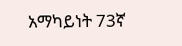አማካይነት 73ኛ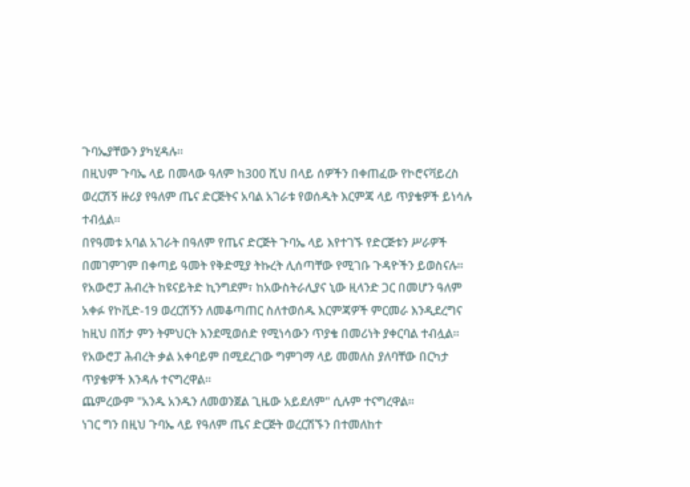ጉባኤያቸውን ያካሂዳሉ።
በዚህም ጉባኤ ላይ በመላው ዓለም ከ300 ሺህ በላይ ሰዎችን በቀጠፈው የኮሮናቫይረስ ወረርሽኝ ዙሪያ የዓለም ጤና ድርጅትና አባል አገራቱ የወሰዱት እርምጃ ላይ ጥያቄዎች ይነሳሉ ተብሏል።
በየዓመቱ አባል አገራት በዓለም የጤና ድርጅት ጉባኤ ላይ እየተገኙ የድርጅቱን ሥራዎች በመገምገም በቀጣይ ዓመት የቅድሚያ ትኩረት ሊሰጣቸው የሚገቡ ጉዳዮችን ይወስናሉ።
የአውሮፓ ሕብረት ከዩናይትድ ኪንግደም፣ ከአውስትራሊያና ኒው ዚላንድ ጋር በመሆን ዓለም አቀፉ የኮቪድ-19 ወረርሽኝን ለመቆጣጠር ስለተወሰዱ እርምጃዎች ምርመራ እንዲደረግና ከዚህ በሽታ ምን ትምህርት እንደሚወሰድ የሚነሳውን ጥያቄ በመሪነት ያቀርባል ተብሏል።
የአውሮፓ ሕብረት ቃል አቀባይም በሚደረገው ግምገማ ላይ መመለስ ያለባቸው በርካታ ጥያቄዎች እንዳሉ ተናግረዋል።
ጨምረውም "አንዱ አንዱን ለመወንጀል ጊዜው አይደለም" ሲሉም ተናግረዋል።
ነገር ግን በዚህ ጉባኤ ላይ የዓለም ጤና ድርጅት ወረርሽኙን በተመለከተ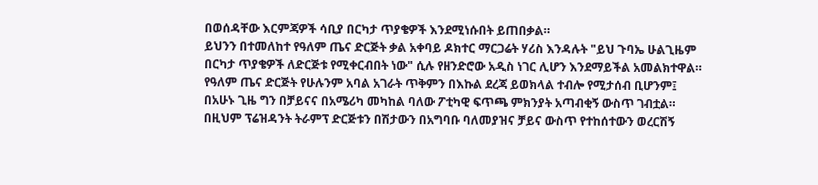በወሰዳቸው እርምጃዎች ሳቢያ በርካታ ጥያቄዎች እንደሚነሱበት ይጠበቃል።
ይህንን በተመለከተ የዓለም ጤና ድርጅት ቃል አቀባይ ዶክተር ማርጋሬት ሃሪስ እንዳሉት "ይህ ጉባኤ ሁልጊዜም በርካታ ጥያቄዎች ለድርጅቱ የሚቀርብበት ነው" ሲሉ የዘንድሮው አዲስ ነገር ሊሆን እንደማይችል አመልክተዋል።
የዓለም ጤና ድርጅት የሁሉንም አባል አገራት ጥቅምን በእኩል ደረጃ ይወክላል ተብሎ የሚታሰብ ቢሆንም፤ በአሁኑ ጊዜ ግን በቻይናና በአሜሪካ መካከል ባለው ፖቲካዊ ፍጥጫ ምክንያት አጣብቂኝ ውስጥ ገብቷል።
በዚህም ፕሬዝዳንት ትራምፕ ድርጅቱን በሽታውን በአግባቡ ባለመያዝና ቻይና ውስጥ የተከሰተውን ወረርሽኝ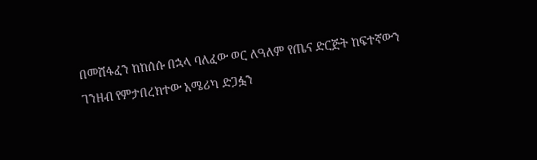በመሸፋፈን ከከሰሱ በኋላ ባለፈው ወር ለዓለም የጤና ድርጅት ከፍተኛውን ገንዘብ የምታበረክተው አሜሪካ ድጋፏን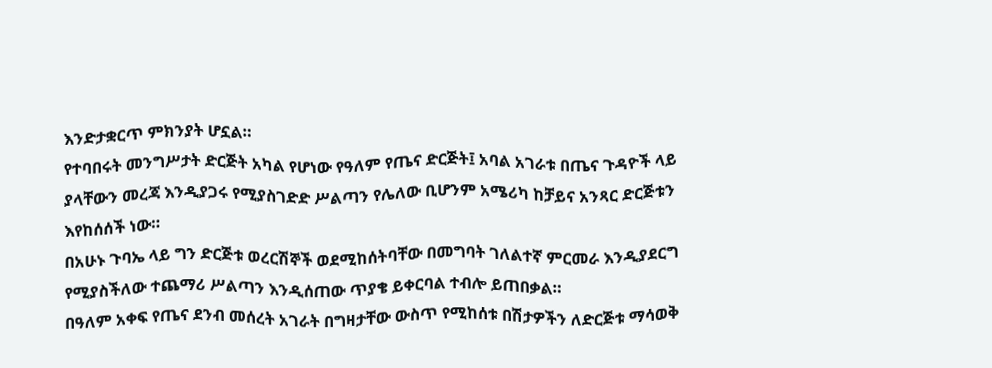እንድታቋርጥ ምክንያት ሆኗል።
የተባበሩት መንግሥታት ድርጅት አካል የሆነው የዓለም የጤና ድርጅት፤ አባል አገራቱ በጤና ጉዳዮች ላይ ያላቸውን መረጃ እንዲያጋሩ የሚያስገድድ ሥልጣን የሌለው ቢሆንም አሜሪካ ከቻይና አንጻር ድርጅቱን እየከሰሰች ነው።
በአሁኑ ጉባኤ ላይ ግን ድርጅቱ ወረርሽኞች ወደሚከሰትባቸው በመግባት ገለልተኛ ምርመራ እንዲያደርግ የሚያስችለው ተጨማሪ ሥልጣን እንዲሰጠው ጥያቄ ይቀርባል ተብሎ ይጠበቃል።
በዓለም አቀፍ የጤና ደንብ መሰረት አገራት በግዛታቸው ውስጥ የሚከሰቱ በሽታዎችን ለድርጅቱ ማሳወቅ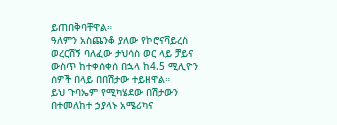ይጠበቅባቸዋል።
ዓለምን አስጨንቆ ያለው የኮሮናቫይረስ ወረርሽኝ ባለፈው ታህሳስ ወር ላይ ቻይና ውስጥ ከተቀሰቀሰ በኋላ ከ4.5 ሚሊዮን ሰዎች በላይ በበሽታው ተይዘዋል።
ይህ ጉባኤም የሚካሄደው በሽታውን በተመለከተ ኃያላኑ አሜሪካና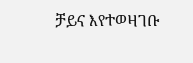ቻይና እየተወዛገቡ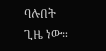ባሉበት ጊዜ ነው።